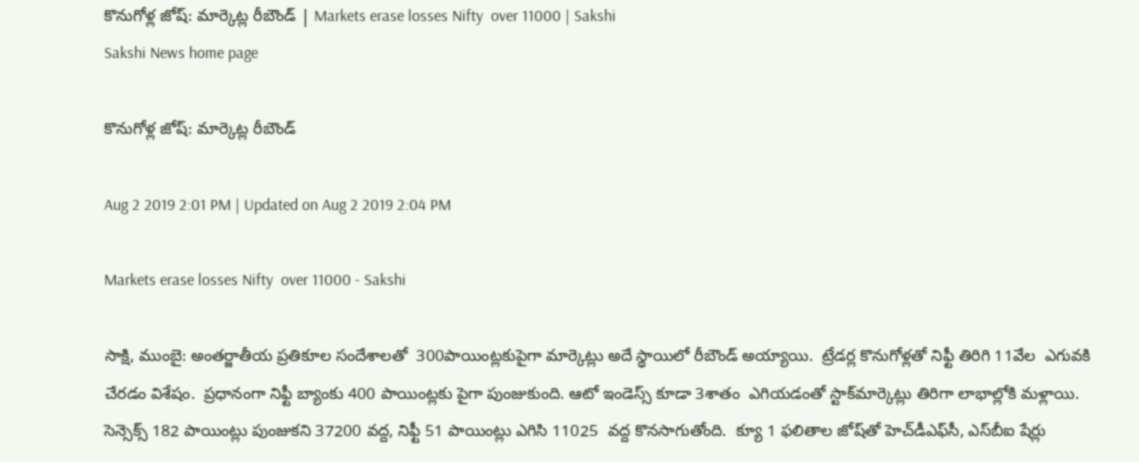కొనుగోళ్ల జోష్‌: మార్కెట్ల రీబౌండ్‌ | Markets erase losses Nifty  over 11000 | Sakshi
Sakshi News home page

కొనుగోళ్ల జోష్‌: మార్కెట్ల రీబౌండ్‌

Aug 2 2019 2:01 PM | Updated on Aug 2 2019 2:04 PM

Markets erase losses Nifty  over 11000 - Sakshi

సాక్షి, ముంబై: అంతర్జాతీయ ప్రతికూల సందేశాలతో  300పాయిం‍ట్లకుపైగా మార్కెట్లు అదే స్థాయిలో రీబౌండ్‌ అయ్యాయి.  ట్రేడర్ల కొనుగోళ్లతో నిఫ్టీ తిరిగి 11వేల  ఎగువకి చేరడం విశేషం.  ప్రధానంగా నిఫ్టీ బ్యాంకు 400 పాయింట్లకు పైగా పుంజుకుంది. ఆటో ఇండెస్స్‌ కూడా 3శాతం  ఎగియడంతో స్టాక్‌మార్కెట్లు తిరిగా లాభాల్లోకి మళ్లాయి.   సెన్సెక్స్‌ 182 పాయింట్లు పుంజుకని 37200 వద్ద, నిఫ్టీ 51 పాయింట్లు ఎగిసి 11025  వద్ద కొనసాగుతోంది.  క్యూ 1 ఫలితాల జోష్‌తో హెచ్‌డీఎఫ్‌సీ, ఎస్‌బీఐ షేర్లు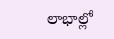లాభాల్లో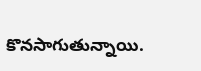కొనసాగుతున్నాయి.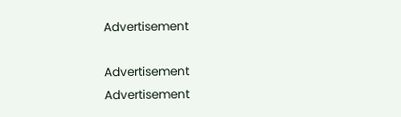Advertisement

Advertisement
Advertisement